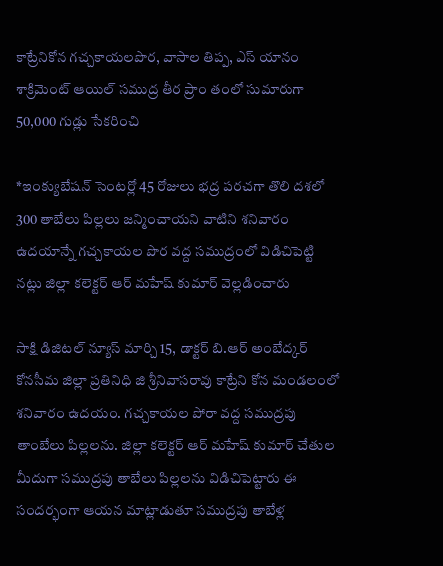కాట్రేనికోన గచ్చకాయలపొర, వాసాల తిప్ప, ఎస్ యానం శాక్రిమెంట్ ఆయిల్ సముద్ర తీర ప్రాం తంలో సుమారుగా 50,000 గుడ్లు సేకరించి

*ఇంక్యుబేషన్ సెంటర్లో 45 రోజులు భద్ర పరచగా తొలి దశలో 300 తాబేలు పిల్లలు జన్మించాయని వాటిని శనివారం ఉదయాన్నే గచ్చకాయల పొర వద్ద సముద్రంలో విడిచిపెట్టి నట్లు జిల్లా కలెక్టర్ ఆర్ మహేష్ కుమార్ వెల్లడించారు

సాక్షి డిజిటల్ న్యూస్ మార్చి 15, డాక్టర్ బి.ఆర్ అంబేద్కర్ కోనసీమ జిల్లా ప్రతినిధి జి శ్రీనివాసరావు కాట్రేని కోన మండలంలో శనివారం ఉదయం. గచ్చకాయల పోరా వద్ద సముద్రపు తాంబేలు పిల్లలను. జిల్లా కలెక్టర్ ఆర్ మహేష్ కుమార్ చేతుల మీదుగా సముద్రపు తాబేలు పిల్లలను విడిచిపెట్టారు ఈ సందర్భంగా ఆయన మాట్లాడుతూ సముద్రపు తాబేళ్ల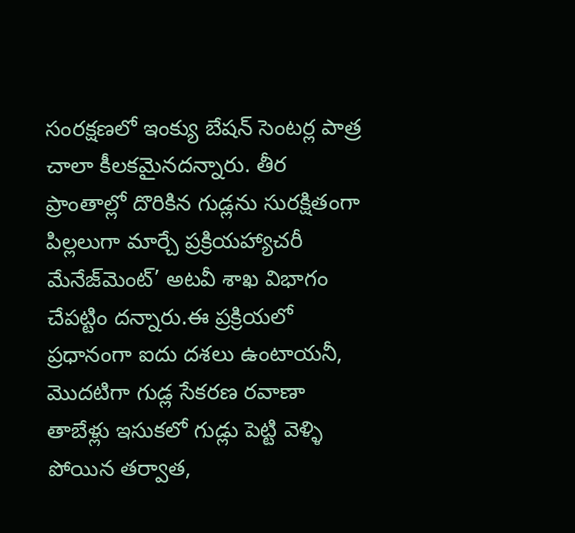సంరక్షణలో ఇంక్యు బేషన్ సెంటర్ల పాత్ర చాలా కీలకమైనదన్నారు. తీర ప్రాంతాల్లో దొరికిన గుడ్లను సురక్షితంగా పిల్లలుగా మార్చే ప్రక్రియహ్యాచరీ మేనేజ్‌మెంట్’ అటవీ శాఖ విభాగం చేపట్టిం దన్నారు.ఈ ప్రక్రియలో ప్రధానంగా ఐదు దశలు ఉంటాయనీ, మొదటిగా గుడ్ల సేకరణ రవాణా తాబేళ్లు ఇసుకలో గుడ్లు పెట్టి వెళ్ళి పోయిన తర్వాత,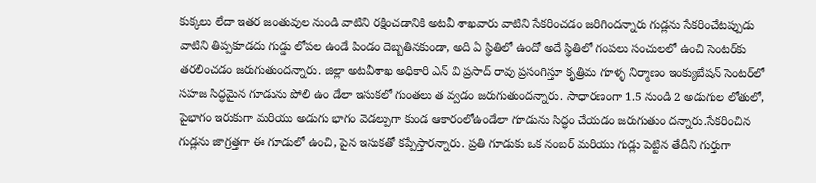కుక్కలు లేదా ఇతర జంతువుల నుండి వాటిని రక్షించడానికి అటవీ శాఖవారు వాటిని సేకరించడం జరిగిందన్నారు గుడ్లను సేకరించేటప్పుడు వాటిని తిప్పకూడదు గుడ్డు లోపల ఉండే పిండం దెబ్బతినకుండా, అది ఏ స్థితిలో ఉందో అదే స్థితిలో గంపలు సంచులలో ఉంచి సెంటర్‌కు తరలించడం జరుగుతుందన్నారు. జిల్లా అటవీశాఖ అధికారి ఎన్ వి ప్రసాద్ రావు ప్రసంగిస్తూ కృత్రిమ గూళ్ళ నిర్మాణం ఇంక్యుబేషన్ సెంటర్‌లో సహజ సిద్ధమైన గూడును పోలి ఉం డేలా ఇసుకలో గుంతలు త వ్వడం జరుగుతుందన్నారు. సాధారణంగా 1.5 నుండి 2 అడుగుల లోతులో, పైభాగం ఇరుకుగా మరియు అడుగు భాగం వెడల్పుగా కుండ ఆకారంలోఉండేలా గూడును సిద్ధం చేయడం జరుగుతుం దన్నారు.సేకరించిన గుడ్లను జాగ్రత్తగా ఈ గూడులో ఉంచి, పైన ఇసుకతో కప్పేస్తారన్నారు. ప్రతి గూడుకు ఒక నంబర్ మరియు గుడ్లు పెట్టిన తేదీని గుర్తుగా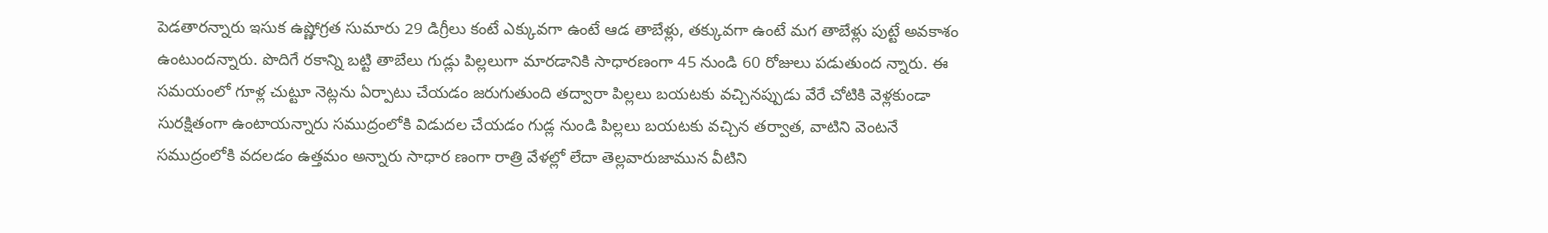పెడతారన్నారు ఇసుక ఉష్ణోగ్రత సుమారు 29 డిగ్రీలు కంటే ఎక్కువగా ఉంటే ఆడ తాబేళ్లు, తక్కువగా ఉంటే మగ తాబేళ్లు పుట్టే అవకాశం ఉంటుందన్నారు. పొదిగే రకాన్ని బట్టి తాబేలు గుడ్లు పిల్లలుగా మారడానికి సాధారణంగా 45 నుండి 60 రోజులు పడుతుంద న్నారు. ఈ సమయంలో గూళ్ల చుట్టూ నెట్లను ఏర్పాటు చేయడం జరుగుతుంది తద్వారా పిల్లలు బయటకు వచ్చినప్పుడు వేరే చోటికి వెళ్లకుండా సురక్షితంగా ఉంటాయన్నారు సముద్రంలోకి విడుదల చేయడం గుడ్ల నుండి పిల్లలు బయటకు వచ్చిన తర్వాత, వాటిని వెంటనే సముద్రంలోకి వదలడం ఉత్తమం అన్నారు సాధార ణంగా రాత్రి వేళల్లో లేదా తెల్లవారుజామున వీటిని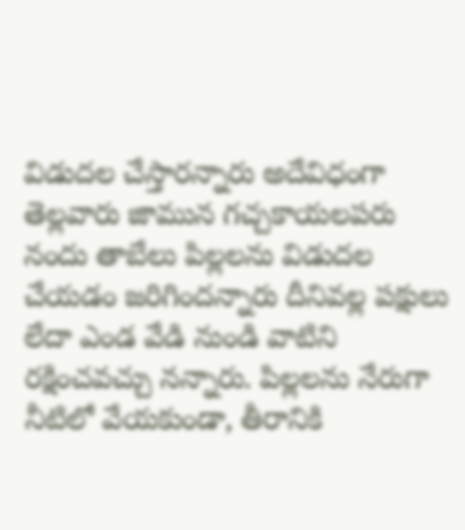విడుదల చేస్తారన్నారు అదేవిధంగా తెల్లవారు జామున గచ్చకాయలపరు నందు తాబేలు పిల్లలను విడుదల చేయడం జరిగిందన్నారు దీనివల్ల పక్షులు లేదా ఎండ వేడి నుండి వాటిని రక్షించవచ్చు నన్నారు. పిల్లలను నేరుగా నీటిలో వేయకుండా, తీరానికి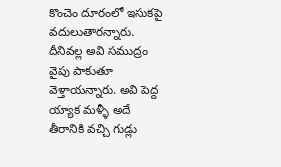కొంచెం దూరంలో ఇసుకపై వదులుతారన్నారు. దీనివల్ల అవి సముద్రం వైపు పాకుతూ వెళ్తాయన్నారు. అవి పెద్ద య్యాక మళ్ళీ అదే తీరానికి వచ్చి గుడ్లు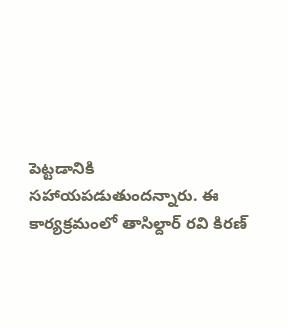పెట్టడానికి సహాయపడుతుందన్నారు. ఈ కార్యక్రమంలో తాసిల్దార్ రవి కిరణ్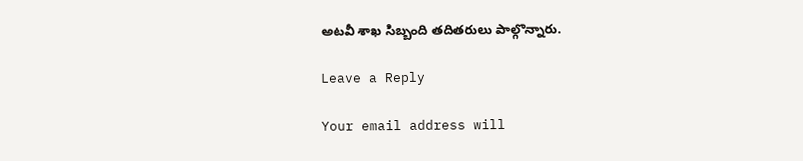అటవీ శాఖ సిబ్బంది తదితరులు పాల్గొన్నారు.

Leave a Reply

Your email address will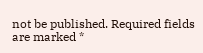not be published. Required fields are marked *